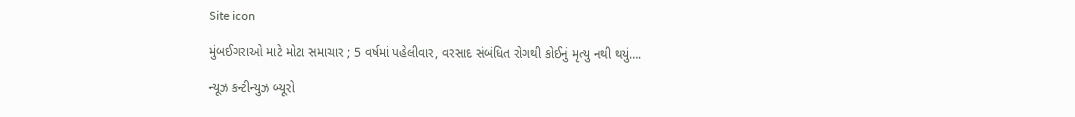Site icon

મુંબઈગરાઓ માટે મોટા સમાચાર ; 5 વર્ષમાં પહેલીવાર, વરસાદ સંબંધિત રોગથી કોઈનું મૃત્યુ નથી થયું….

ન્યૂઝ કન્ટીન્યુઝ બ્યૂરો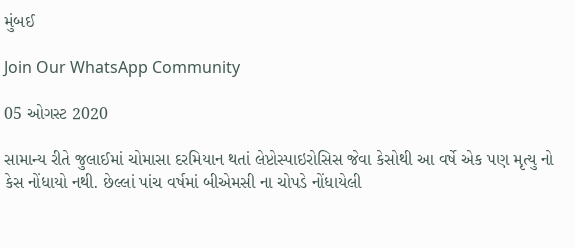મુંબઈ

Join Our WhatsApp Community

05 ઓગસ્ટ 2020

સામાન્ય રીતે જુલાઈમાં ચોમાસા દરમિયાન થતાં લેપ્ટોસ્પાઇરોસિસ જેવા કેસોથી આ વર્ષે એક પણ મૃત્યુ નો કેસ નોંધાયો નથી. છેલ્લાં પાંચ વર્ષમાં બીએમસી ના ચોપડે નોંધાયેલી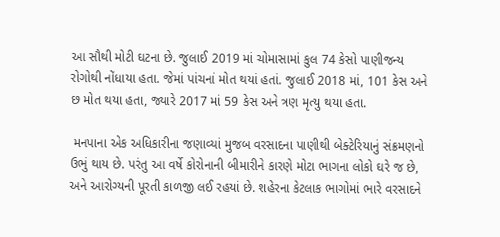આ સૌથી મોટી ઘટના છે. જુલાઈ 2019 માં ચોમાસામાં કુલ 74 કેસો પાણીજન્ય રોગોથી નોંધાયા હતા. જેમાં પાંચનાં મોત થયાં હતાં. જુલાઈ 2018 માં, 101 કેસ અને છ મોત થયા હતા, જ્યારે 2017 માં 59 કેસ અને ત્રણ મૃત્યુ થયા હતા.

 મનપાના એક અધિકારીના જણાવ્યાં મુજબ વરસાદના પાણીથી બેક્ટેરિયાનું સંક્રમણનો ઉભું થાય છે. પરંતુ આ વર્ષે કોરોનાની બીમારીને કારણે મોટા ભાગના લોકો ઘરે જ છે, અને આરોગ્યની પૂરતી કાળજી લઈ રહયાં છે. શહેરના કેટલાક ભાગોમાં ભારે વરસાદને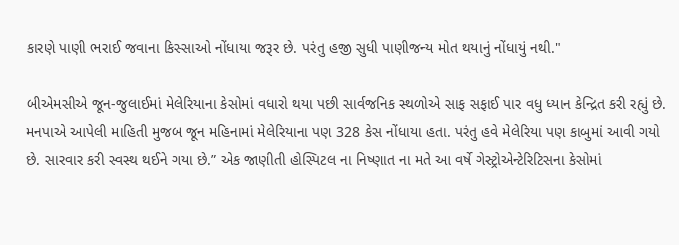કારણે પાણી ભરાઈ જવાના કિસ્સાઓ નોંધાયા જરૂર છે. પરંતુ હજી સુધી પાણીજન્ય મોત થયાનું નોંધાયું નથી."

બીએમસીએ જૂન-જુલાઈમાં મેલેરિયાના કેસોમાં વધારો થયા પછી સાર્વજનિક સ્થળોએ સાફ સફાઈ પાર વધુ ધ્યાન કેન્દ્રિત કરી રહ્યું છે. મનપાએ આપેલી માહિતી મુજબ જૂન મહિનામાં મેલેરિયાના પણ 328 કેસ નોંધાયા હતા. પરંતુ હવે મેલેરિયા પણ કાબુમાં આવી ગયો છે. સારવાર કરી સ્વસ્થ થઈને ગયા છે.” એક જાણીતી હોસ્પિટલ ના નિષ્ણાત ના મતે આ વર્ષે ગેસ્ટ્રોએન્ટેરિટિસના કેસોમાં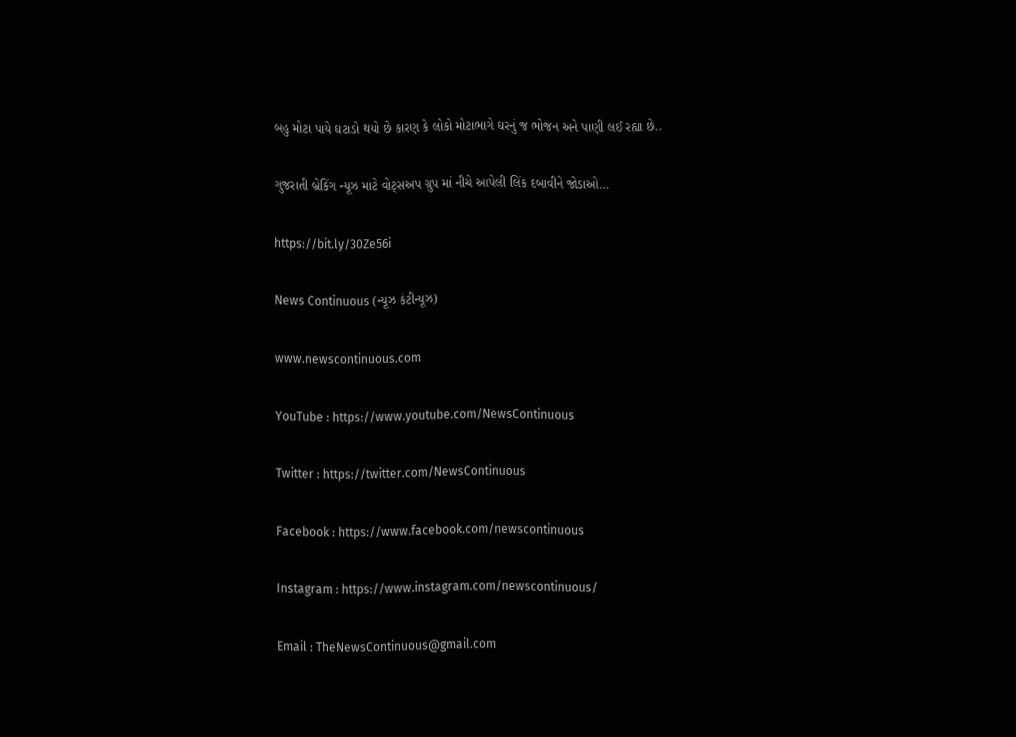બહુ મોટા પાયે ઘટાડો થયો છે કારણ કે લોકો મોટાભાગે ઘરનું જ ભોજન અને પાણી લઈ રહ્યા છે..

ગુજરાતી બ્રેકિંગ ન્યૂઝ માટે વોટ્સઅપ ગ્રુપ માં નીચે આપેલી લિંક દબાવીને જોડાઓ…

https://bit.ly/30Ze56i

News Continuous (ન્યૂઝ કંટીન્યૂઝ)

www.newscontinuous.com

YouTube : https://www.youtube.com/NewsContinuous

Twitter : https://twitter.com/NewsContinuous

Facebook : https://www.facebook.com/newscontinuous

Instagram : https://www.instagram.com/newscontinuous/

Email : TheNewsContinuous@gmail.com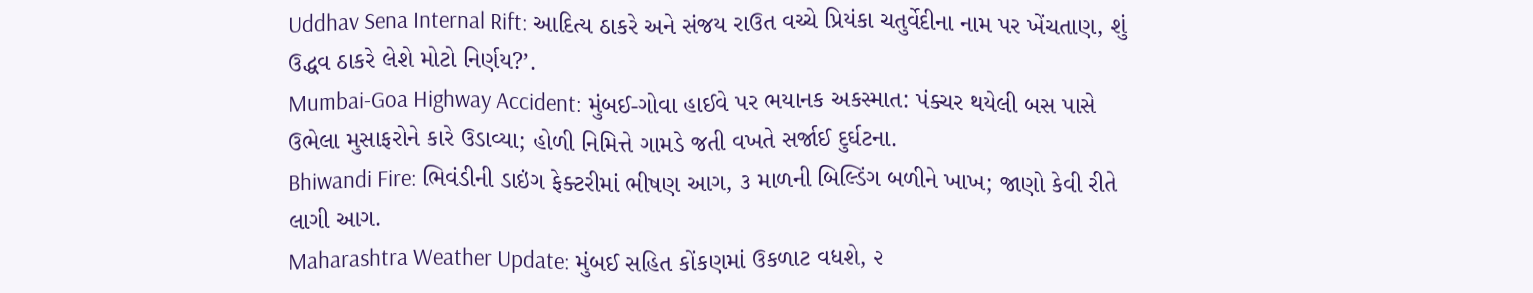Uddhav Sena Internal Rift: આદિત્ય ઠાકરે અને સંજય રાઉત વચ્ચે પ્રિયંકા ચતુર્વેદીના નામ પર ખેંચતાણ, શું ઉદ્ધવ ઠાકરે લેશે મોટો નિર્ણય?’.
Mumbai-Goa Highway Accident: મુંબઈ-ગોવા હાઈવે પર ભયાનક અકસ્માત: પંક્ચર થયેલી બસ પાસે ઉભેલા મુસાફરોને કારે ઉડાવ્યા; હોળી નિમિત્તે ગામડે જતી વખતે સર્જાઈ દુર્ઘટના.
Bhiwandi Fire: ભિવંડીની ડાઇંગ ફેક્ટરીમાં ભીષણ આગ, ૩ માળની બિલ્ડિંગ બળીને ખાખ; જાણો કેવી રીતે લાગી આગ.
Maharashtra Weather Update: મુંબઈ સહિત કોંકણમાં ઉકળાટ વધશે, ૨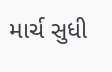માર્ચ સુધી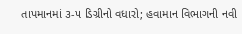તાપમાનમાં ૩-૫ ડિગ્રીનો વધારો; હવામાન વિભાગની નવી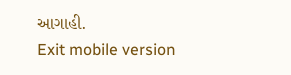આગાહી.
Exit mobile version